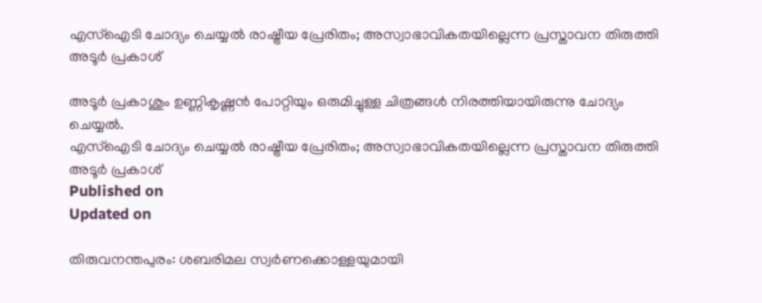എസ്‌ഐടി ചോദ്യം ചെയ്യല്‍ രാഷ്ട്രീയ പ്രേരിതം; അസ്വാഭാവികതയില്ലെന്ന പ്രസ്താവന തിരുത്തി അടൂര്‍ പ്രകാശ്

അടൂര്‍ പ്രകാശും ഉണ്ണികൃഷ്ണന്‍ പോറ്റിയും ഒരുമിച്ചുള്ള ചിത്രങ്ങള്‍ നിരത്തിയായിരുന്നു ചോദ്യം ചെയ്യല്‍.
എസ്‌ഐടി ചോദ്യം ചെയ്യല്‍ രാഷ്ട്രീയ പ്രേരിതം; അസ്വാഭാവികതയില്ലെന്ന പ്രസ്താവന തിരുത്തി അടൂര്‍ പ്രകാശ്
Published on
Updated on

തിരുവനന്തപുരം: ശബരിമല സ്വര്‍ണക്കൊള്ളയുമായി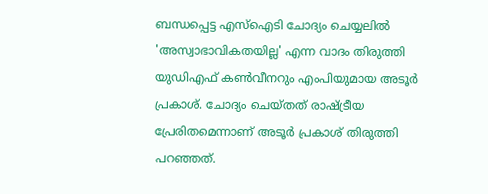ബന്ധപ്പെട്ട എസ്‌ഐടി ചോദ്യം ചെയ്യലില്‍ 'അസ്വാഭാവികതയില്ല' എന്ന വാദം തിരുത്തി യുഡിഎഫ് കണ്‍വീനറും എംപിയുമായ അടൂര്‍ പ്രകാശ്. ചോദ്യം ചെയ്തത് രാഷ്ട്രീയ പ്രേരിതമെന്നാണ് അടൂര്‍ പ്രകാശ് തിരുത്തി പറഞ്ഞത്.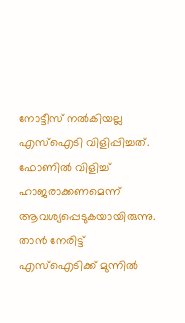നോട്ടീസ് നല്‍കിയല്ല എസ്‌ഐടി വിളിപ്പിച്ചത്. ഫോണില്‍ വിളിച്ച് ഹാജരാക്കണമെന്ന് ആവശ്യപ്പെടുകയായിരുന്നു. താന്‍ നേരിട്ട് എസ്‌ഐടിക്ക് മുന്നില്‍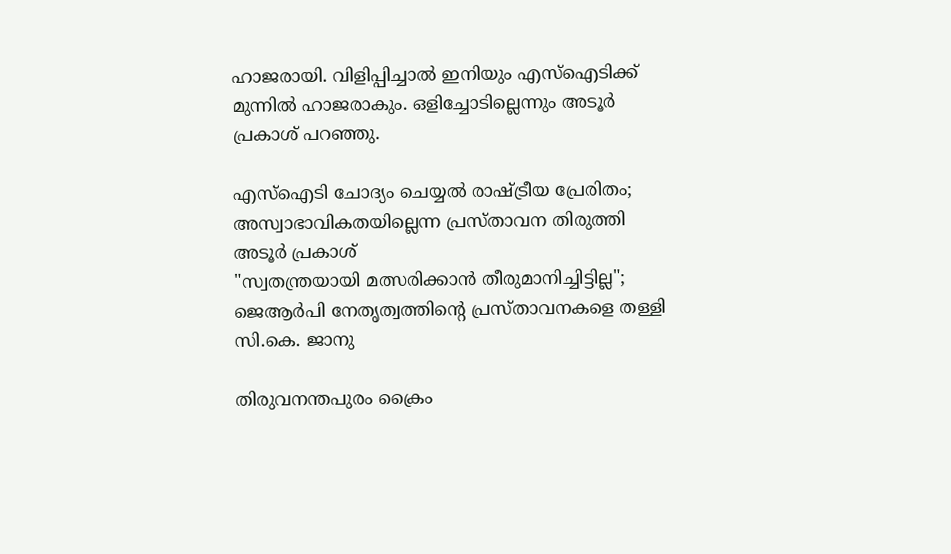ഹാജരായി. വിളിപ്പിച്ചാല്‍ ഇനിയും എസ്‌ഐടിക്ക് മുന്നില്‍ ഹാജരാകും. ഒളിച്ചോടില്ലെന്നും അടൂര്‍ പ്രകാശ് പറഞ്ഞു.

എസ്‌ഐടി ചോദ്യം ചെയ്യല്‍ രാഷ്ട്രീയ പ്രേരിതം; അസ്വാഭാവികതയില്ലെന്ന പ്രസ്താവന തിരുത്തി അടൂര്‍ പ്രകാശ്
"സ്വതന്ത്രയായി മത്സരിക്കാൻ തീരുമാനിച്ചിട്ടില്ല"; ജെആർപി നേതൃത്വത്തിൻ്റെ പ്രസ്താവനകളെ തള്ളി സി.കെ. ജാനു

തിരുവനന്തപുരം ക്രൈം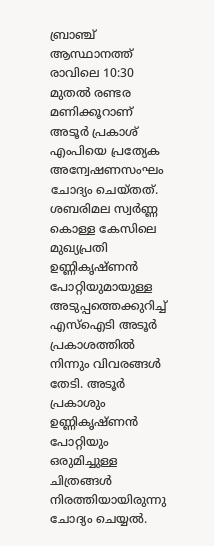ബ്രാഞ്ച് ആസ്ഥാനത്ത് രാവിലെ 10:30 മുതല്‍ രണ്ടര മണിക്കൂറാണ് അടൂര്‍ പ്രകാശ് എംപിയെ പ്രത്യേക അന്വേഷണസംഘം ചോദ്യം ചെയ്തത്. ശബരിമല സ്വര്‍ണ്ണ കൊള്ള കേസിലെ മുഖ്യപ്രതി ഉണ്ണികൃഷ്ണന്‍ പോറ്റിയുമായുള്ള അടുപ്പത്തെക്കുറിച്ച് എസ്‌ഐടി അടൂര്‍ പ്രകാശത്തില്‍ നിന്നും വിവരങ്ങള്‍ തേടി. അടൂര്‍ പ്രകാശും ഉണ്ണികൃഷ്ണന്‍ പോറ്റിയും ഒരുമിച്ചുള്ള ചിത്രങ്ങള്‍ നിരത്തിയായിരുന്നു ചോദ്യം ചെയ്യല്‍.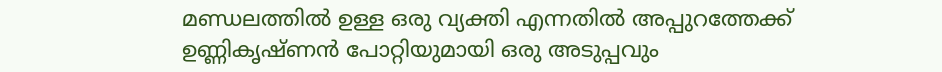മണ്ഡലത്തില്‍ ഉള്ള ഒരു വ്യക്തി എന്നതില്‍ അപ്പുറത്തേക്ക് ഉണ്ണികൃഷ്ണന്‍ പോറ്റിയുമായി ഒരു അടുപ്പവും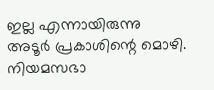ഇല്ല എന്നായിരുന്നു അടൂര്‍ പ്രകാശിന്റെ മൊഴി. നിയമസഭാ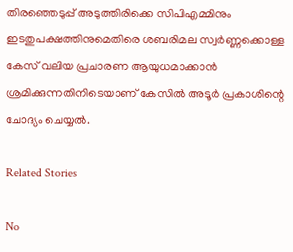തിരഞ്ഞെടുപ്പ് അടുത്തിരിക്കെ സിപിഎമ്മിനും ഇടതുപക്ഷത്തിനുമെതിരെ ശബരിമല സ്വര്‍ണ്ണക്കൊള്ള കേസ് വലിയ പ്രചാരണ ആയുധമാക്കാന്‍ ശ്രമിക്കുന്നതിനിടെയാണ് കേസില്‍ അടൂര്‍ പ്രകാശിന്റെ ചോദ്യം ചെയ്യല്‍.

Related Stories

No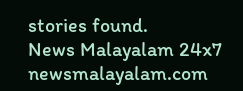stories found.
News Malayalam 24x7
newsmalayalam.com